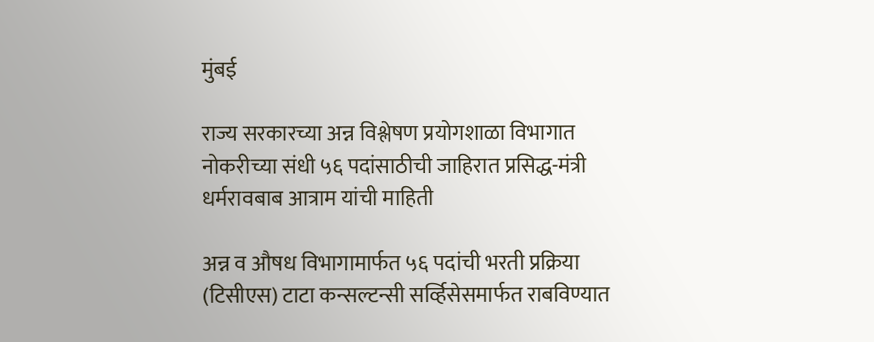मुंबई

राज्य सरकारच्या अन्न विश्लेषण प्रयोगशाळा विभागात नोकरीच्या संधी ५६ पदांसाठीची जाहिरात प्रसिद्ध-मंत्री धर्मरावबाब आत्राम यांची माहिती

अन्न व औषध विभागामार्फत ५६ पदांची भरती प्रक्रिया (टिसीएस) टाटा कन्सल्टन्सी सर्व्हिसेसमार्फत राबविण्यात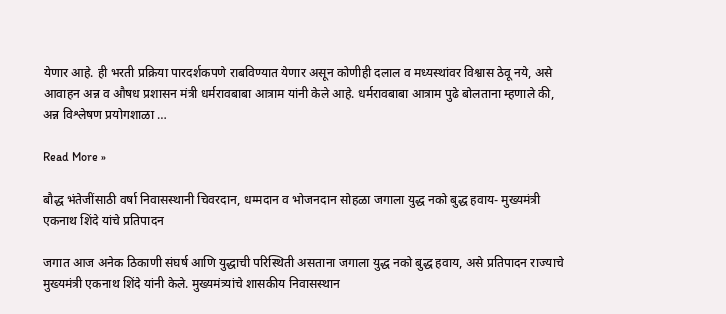येणार आहे. ही भरती प्रक्रिया पारदर्शकपणे राबविण्यात येणार असून कोणीही दलाल व मध्यस्थांवर विश्वास ठेवू नये, असे आवाहन अन्न व औषध प्रशासन मंत्री धर्मरावबाबा आत्राम यांनी केले आहे. धर्मरावबाबा आत्राम पुढे बोलताना म्हणाले की, अन्न विश्लेषण प्रयोगशाळा …

Read More »

बौद्ध भंतेजींसाठी वर्षा निवासस्थानी चिवरदान, धम्मदान व भोजनदान सोहळा जगाला युद्ध नको बुद्ध हवाय- मुख्यमंत्री एकनाथ शिंदे यांचे प्रतिपादन

जगात आज अनेक ठिकाणी संघर्ष आणि युद्धाची परिस्थिती असताना जगाला युद्ध नको बुद्ध हवाय, असे प्रतिपादन राज्याचे मुख्यमंत्री एकनाथ शिंदे यांनी केले. मुख्यमंत्र्यांचे शासकीय निवासस्थान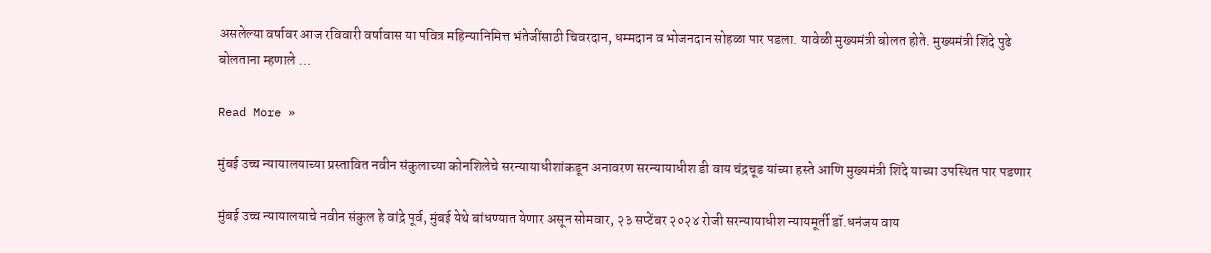असलेल्या वर्षावर आज रविवारी वर्षावास या पवित्र महिन्यानिमित्त भंतेजींसाठी चिवरदान, धम्मदान व भोजनदान सोहळा पार पडला. यावेळी मुख्यमंत्री बोलत होते. मुख्यमंत्री शिंदे पुढे बोलताना म्हणाले …

Read More »

मुंबई उच्च न्यायालयाच्या प्रस्तावित नवीन संकुलाच्या कोनशिलेचे सरन्यायाधीशांकडून अनावरण सरन्यायाधीश डी वाय चंद्रचूड यांच्या हस्ते आणि मुख्यमंत्री शिंदे याच्या उपस्थित पार पडणार

मुंबई उच्च न्यायालयाचे नवीन संकुल हे वांद्रे पूर्व, मुंबई येथे बांधण्यात येणार असून सोमवार, २३ सप्टेंबर २०२४ रोजी सरन्यायाधीश न्यायमूर्ती डॉ.धनंजय वाय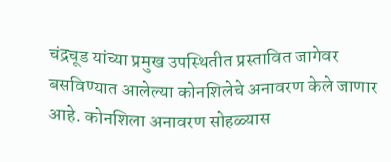चंद्रचूड यांच्या प्रमुख उपस्थितीत प्रस्तावित जागेवर बसविण्यात आलेल्या कोनशिलेचे अनावरण केले जाणार आहे. कोनशिला अनावरण सोहळ्यास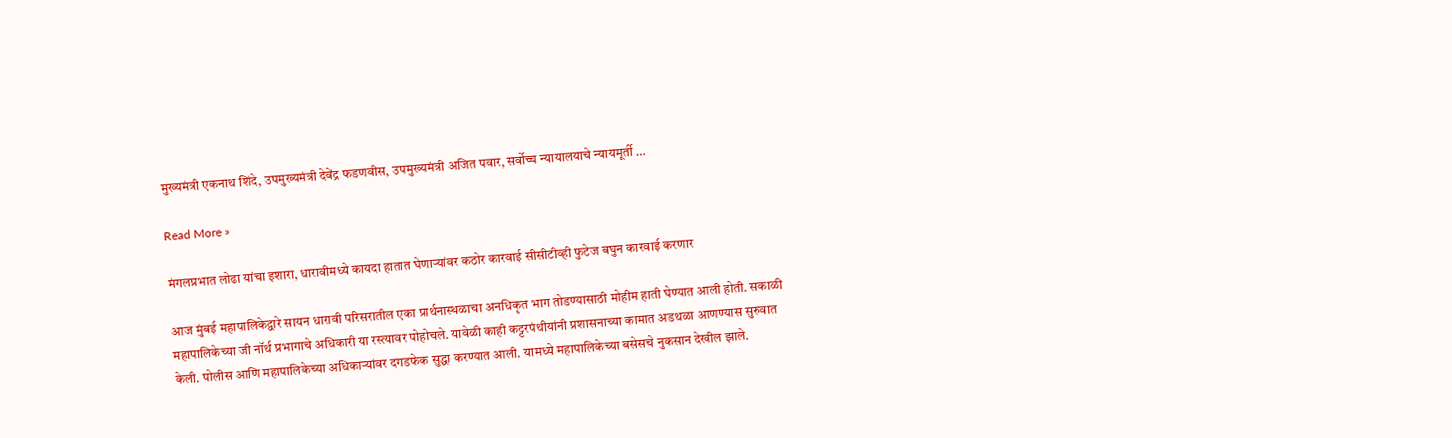मुख्यमंत्री एकनाथ शिंदे, उपमुख्यमंत्री देवेंद्र फडणवीस, उपमुख्यमंत्री अजित पवार, सर्वोच्च न्यायालयाचे न्यायमूर्ती …

Read More »

मंगलप्रभात लोढा यांचा इशारा, धारावीमध्ये कायदा हातात घेणाऱ्यांवर कठोर कारवाई सीसीटीव्ही फुटेज बघुन कारवाई करणार

आज मुंबई महापालिकेद्वारे सायन धारावी परिसरातील एका प्रार्थनास्थळाचा अनधिकृत भाग तोडण्यासाठी मोहीम हाती घेण्यात आली होती. सकाळी महापालिकेच्या जी नॉर्थ प्रभागाचे अधिकारी या रस्त्यावर पोहोचले. यावेळी काही कट्टरपंथीयांनी प्रशासनाच्या कामात अडथळा आणण्यास सुरुवात केली. पोलीस आणि महापालिकेच्या अधिकाऱ्यांवर दगडफेक सुद्धा करण्यात आली. यामध्ये महापालिकेच्या बसेसचे नुकसान देखील झाले.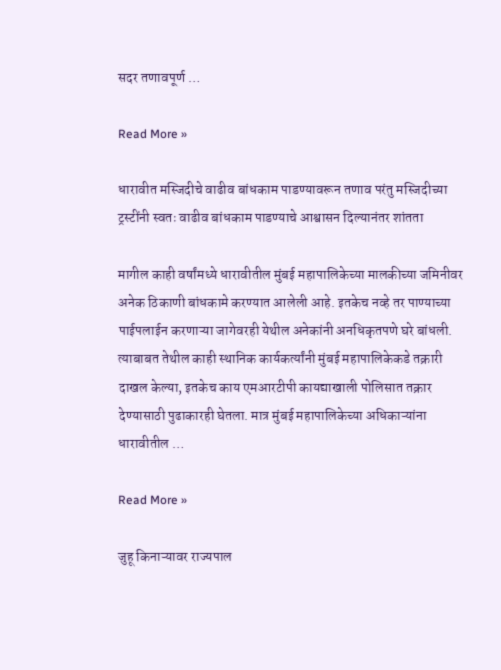सदर तणावपूर्ण …

Read More »

धारावीत मस्जिदीचे वाढीव बांधकाम पाडण्यावरून तणाव परंतु मस्जिदीच्या ट्रस्टींनी स्वतः वाढीव बांधकाम पाडण्याचे आश्वासन दिल्यानंतर शांतता

मागील काही वर्षांमध्ये धारावीतील मुंबई महापालिकेच्या मालकीच्या जमिनीवर अनेक ठिकाणी बांधकामे करण्यात आलेली आहे. इतकेच नव्हे तर पाण्याच्या पाईपलाईन करणाऱ्या जागेवरही येथील अनेकांनी अनधिकृतपणे घरे बांधली. त्याबाबत तेथील काही स्थानिक कार्यकर्त्यांनी मुंबई महापालिकेकडे तक्रारी दाखल केल्या, इतकेच काय एमआरटीपी कायद्याखाली पोलिसात तक्रार देण्यासाठी पुढाकारही घेतला. मात्र मुंबई महापालिकेच्या अधिकाऱ्यांना धारावीतील …

Read More »

जुहू किनाऱ्यावर राज्यपाल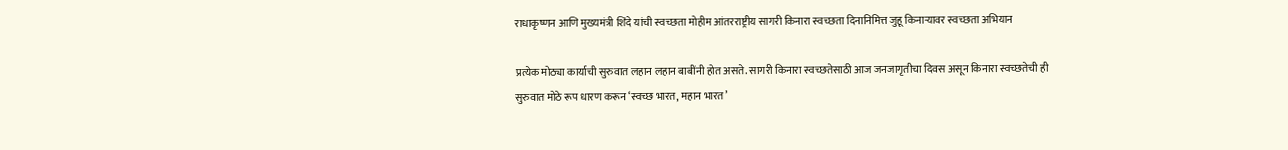राधाकृष्णन आणि मुख्यमंत्री शिंदे यांची स्वच्छता मोहीम आंतरराष्ट्रीय सागरी किनारा स्वच्छता दिनानिमित्त जुहू किनाऱ्यावर स्वच्छता अभियान

प्रत्येक मोठ्या कार्याची सुरुवात लहान लहान बाबींनी होत असते. सागरी किनारा स्वच्छतेसाठी आज जनजागृतीचा दिवस असून किनारा स्वच्छतेची ही सुरुवात मोठे रूप धारण करून ‘स्वच्छ भारत, महान भारत’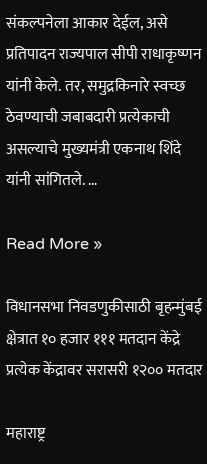संकल्पनेला आकार देईल, असे प्रतिपादन राज्यपाल सीपी राधाकृष्णन यांनी केले. तर, समुद्रकिनारे स्वच्छ ठेवण्याची जबाबदारी प्रत्येकाची असल्याचे मुख्यमंत्री एकनाथ शिंदे यांनी सांगितले. …

Read More »

विधानसभा निवडणुकीसाठी बृहन्मुंबई क्षेत्रात १० हजार १११ मतदान केंद्रे प्रत्येक केंद्रावर सरासरी १२०० मतदार

महाराष्ट्र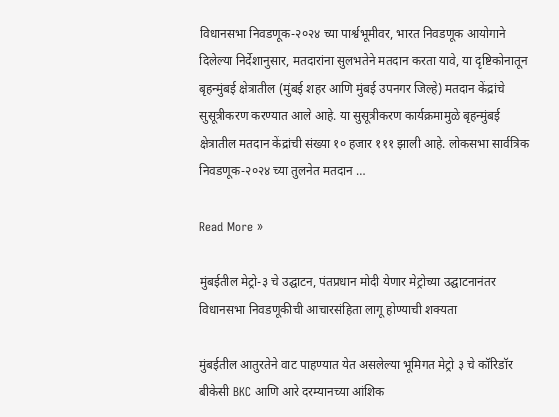विधानसभा निवडणूक-२०२४ च्या पार्श्वभूमीवर, भारत निवडणूक आयोगाने दिलेल्या निर्देशानुसार, मतदारांना सुलभतेने मतदान करता यावे, या दृष्ट‍िकोनातून बृहन्मुंबई क्षेत्रातील (मुंबई शहर आणि मुंबई उपनगर जिल्हे) मतदान केंद्रांचे सुसूत्रीकरण करण्यात आले आहे. या सुसूत्रीकरण कार्यक्रमामुळे बृहन्मुंबई क्षेत्रातील मतदान केंद्रांची संख्या १० हजार १११ झाली आहे. लोकसभा सार्वत्रिक निवडणूक-२०२४ च्या तुलनेत मतदान …

Read More »

मुंबईतील मेट्रो-३ चे उद्घाटन, पंतप्रधान मोदी येणार मेट्रोच्या उद्घाटनानंतर विधानसभा निवडणूकीची आचारसंहिता लागू होण्याची शक्यता

मुंबईतील आतुरतेने वाट पाहण्यात येत असलेल्या भूमिगत मेट्रो ३ चे कॉरिडॉर बीकेसी BKC आणि आरे दरम्यानच्या आंशिक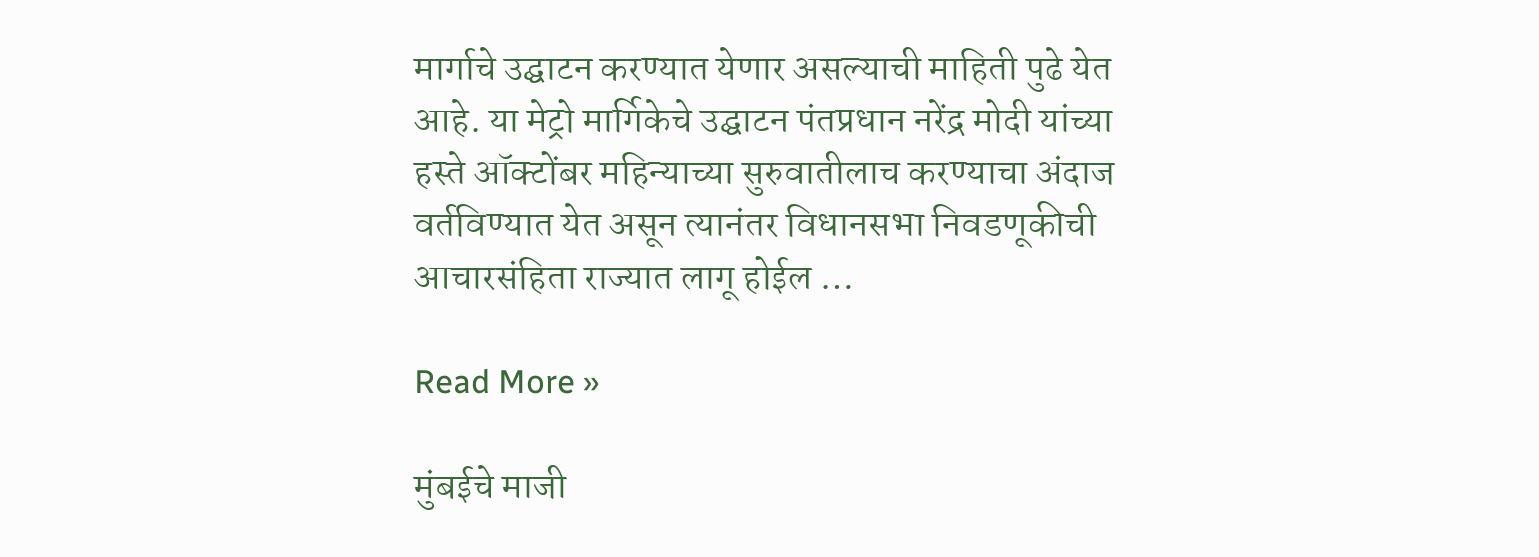मार्गाचे उद्घाटन करण्यात येणार असल्याची माहिती पुढे येत आहे. या मेट्रो मार्गिकेचे उद्घाटन पंतप्रधान नरेंद्र मोदी यांच्या हस्ते ऑक्टोंबर महिन्याच्या सुरुवातीलाच करण्याचा अंदाज वर्तविण्यात येत असून त्यानंतर विधानसभा निवडणूकीची आचारसंहिता राज्यात लागू होईल …

Read More »

मुंबईचे माजी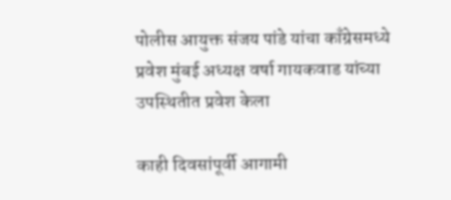पोलीस आयुक्त संजय पांडे यांचा काँग्रेसमध्ये प्रवेश मुंबई अध्यक्ष वर्षा गायकवाड यांच्या उपस्थितीत प्रवेश केला

काही दिवसांपूर्वी आगामी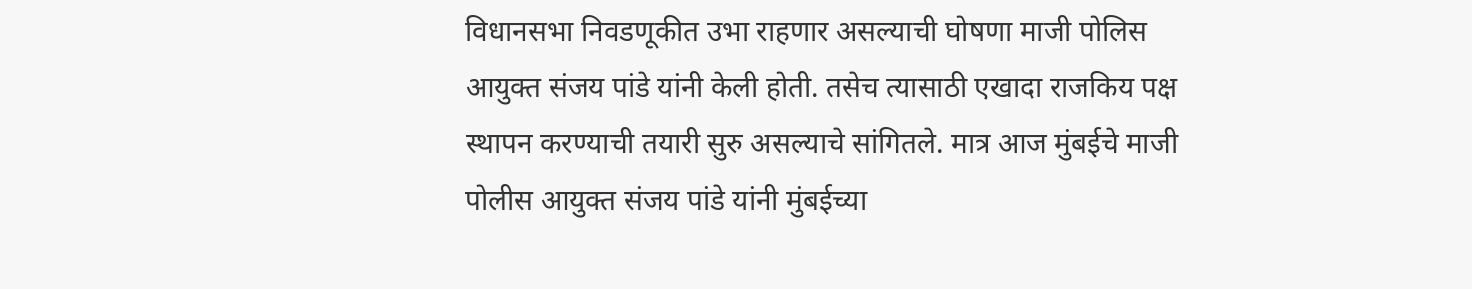विधानसभा निवडणूकीत उभा राहणार असल्याची घोषणा माजी पोलिस आयुक्त संजय पांडे यांनी केली होती. तसेच त्यासाठी एखादा राजकिय पक्ष स्थापन करण्याची तयारी सुरु असल्याचे सांगितले. मात्र आज मुंबईचे माजी पोलीस आयुक्त संजय पांडे यांनी मुंबईच्या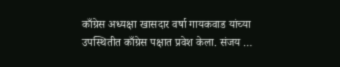काँग्रेस अध्यक्षा खासदार वर्षा गायकवाड यांच्या उपस्थितीत काँग्रेस पक्षात प्रवेश केला. संजय …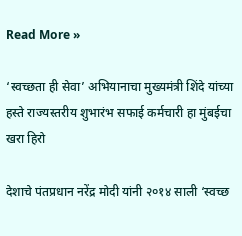Read More »

‘स्वच्छता ही सेवा’ अभियानाचा मुख्यमंत्री शिंदे यांच्या हस्ते राज्यस्तरीय शुभारंभ सफाई कर्मचारी हा मुंबईचा खरा हिरो

देशाचे पंतप्रधान नरेंद्र मोदी यांनी २०१४ साली ‘स्वच्छ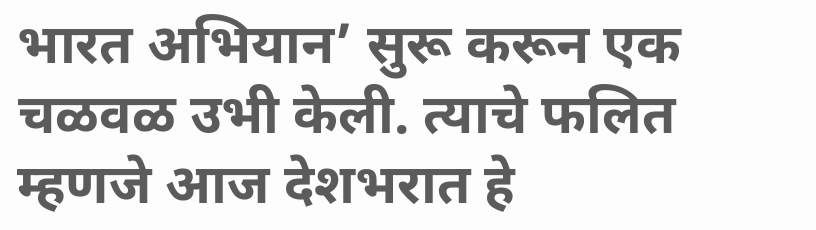भारत अभियान’ सुरू करून एक चळवळ उभी केली. त्याचे फलित म्हणजे आज देशभरात हे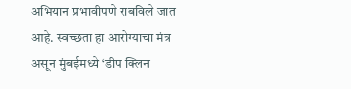अभियान प्रभावीपणे राबविले जात आहे. स्वच्छता हा आरोग्याचा मंत्र असून मुंबईमध्ये ‘डीप क्लिन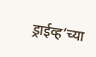ड्राईव्ह’च्या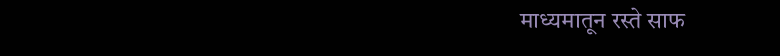माध्यमातून रस्ते साफ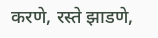करणे, रस्ते झाडणे,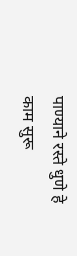पाण्याने रस्ते धुणे हे काम सुरू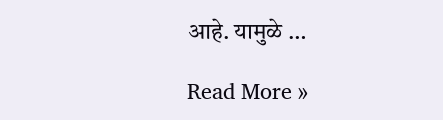आहे. यामुळे …

Read More »